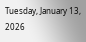Tuesday, January 13, 2026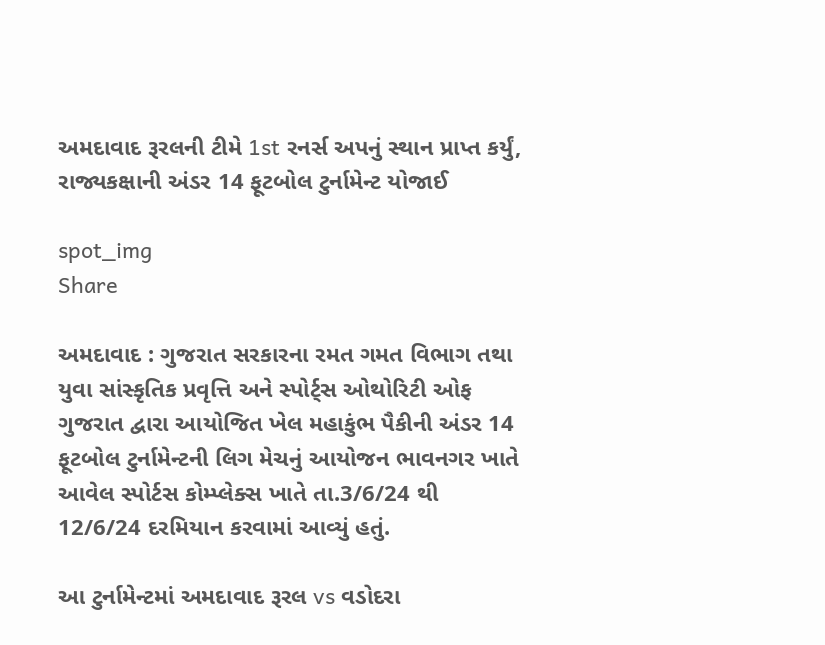અમદાવાદ રૂરલની ટીમે 1st રનર્સ અપનું સ્થાન પ્રાપ્ત કર્યું, રાજ્યકક્ષાની અંડર 14 ફૂટબોલ ટુર્નામેન્ટ યોજાઈ

spot_img
Share

અમદાવાદ : ગુજરાત સરકારના રમત ગમત વિભાગ તથા યુવા સાંસ્કૃતિક પ્રવૃત્તિ અને સ્પોર્ટ્સ ઓથોરિટી ઓફ ગુજરાત દ્વારા આયોજિત ખેલ મહાકુંભ પૈકીની અંડર 14 ફૂટબોલ ટુર્નામેન્ટની લિગ મેચનું આયોજન ભાવનગર ખાતે આવેલ સ્પોર્ટસ કોમ્પ્લેક્સ ખાતે તા.3/6/24 થી 12/6/24 દરમિયાન કરવામાં આવ્યું હતું.

આ ટુર્નામેન્ટમાં અમદાવાદ રૂરલ vs વડોદરા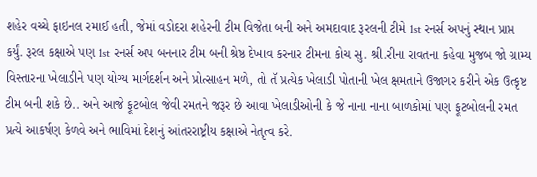શહેર વચ્ચે ફાઇનલ રમાઈ હતી, જેમાં વડોદરા શહેરની ટીમ વિજેતા બની અને અમદાવાદ રૂરલની ટીમે 1st રનર્સ અપનું સ્થાન પ્રાપ્ત કર્યું. રૂરલ કક્ષાએ પણ 1st રનર્સ અપ બનનાર ટીમ બની શ્રેષ્ઠ દેખાવ કરનાર ટીમના કોચ સુ. શ્રી.રીના રાવતના કહેવા મુજબ જો ગ્રામ્ય વિસ્તારના ખેલાડીને પણ યોગ્ય માર્ગદર્શન અને પ્રોત્સાહન મળે, તો તૅ પ્રત્યેક ખેલાડી પોતાની ખેલ ક્ષમતાને ઉજાગર કરીને એક ઉત્કૃષ્ટ ટીમ બની શકે છે.. અને આજે ફૂટબોલ જેવી રમતને જરૂર છે આવા ખેલાડીઓની કે જે નાના નાના બાળકોમાં પણ ફૂટબોલની રમત પ્રત્યે આકર્ષણ કેળવે અને ભાવિમાં દેશનું આંતરરાષ્ટ્રીય કક્ષાએ નેતૃત્વ કરે.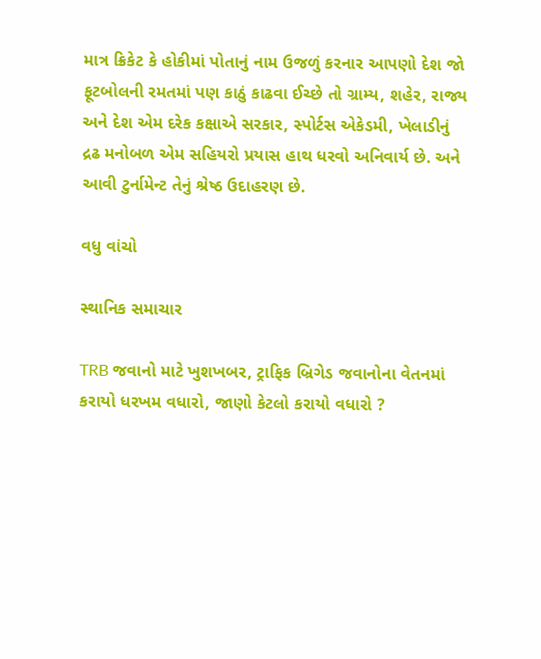માત્ર ક્રિકેટ કે હોકીમાં પોતાનું નામ ઉજળું કરનાર આપણો દેશ જો ફૂટબોલની રમતમાં પણ કાઠું કાઢવા ઈચ્છે તો ગ્રામ્ય, શહેર, રાજ્ય અને દેશ એમ દરેક કક્ષાએ સરકાર, સ્પોર્ટસ એકેડમી, ખેલાડીનું દ્રઢ મનોબળ એમ સહિયરો પ્રયાસ હાથ ધરવો અનિવાર્ય છે. અને આવી ટુર્નામેન્ટ તેનું શ્રેષ્ઠ ઉદાહરણ છે.

વધુ વાંચો

સ્થાનિક સમાચાર

TRB જવાનો માટે ખુશખબર, ટ્રાફિક બ્રિગેડ જવાનોના વેતનમાં કરાયો ધરખમ વધારો, જાણો કેટલો કરાયો વધારો ?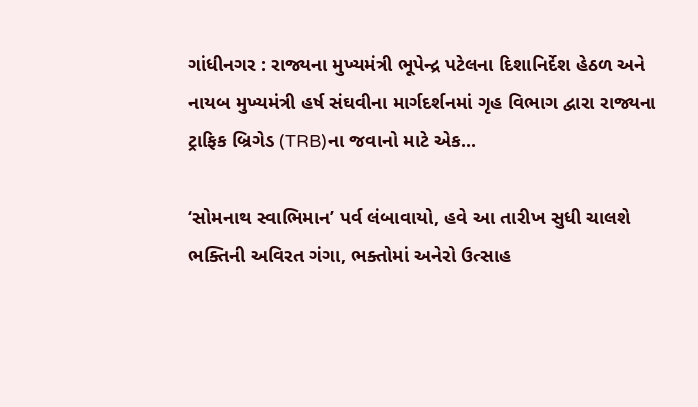ગાંધીનગર : રાજ્યના મુખ્યમંત્રી ભૂપેન્દ્ર પટેલના દિશાનિર્દેશ હેઠળ અને નાયબ મુખ્યમંત્રી હર્ષ સંઘવીના માર્ગદર્શનમાં ગૃહ વિભાગ દ્વારા રાજ્યના ટ્રાફિક બ્રિગેડ (TRB)ના જવાનો માટે એક...

‘સોમનાથ સ્વાભિમાન’ પર્વ લંબાવાયો, હવે આ તારીખ સુધી ચાલશે ભક્તિની અવિરત ગંગા, ભક્તોમાં અનેરો ઉત્સાહ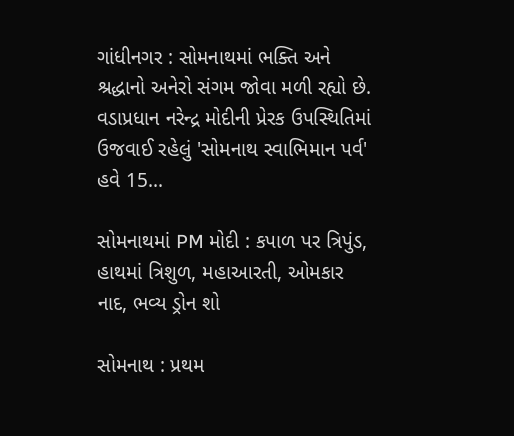ગાંધીનગર : સોમનાથમાં ભક્તિ અને શ્રદ્ધાનો અનેરો સંગમ જોવા મળી રહ્યો છે. વડાપ્રધાન નરેન્દ્ર મોદીની પ્રેરક ઉપસ્થિતિમાં ઉજવાઈ રહેલું 'સોમનાથ સ્વાભિમાન પર્વ' હવે 15...

સોમનાથમાં PM મોદી : કપાળ પર ત્રિપુંડ, હાથમાં ત્રિશુળ, મહાઆરતી, ઓમકાર નાદ, ભવ્ય ડ્રોન શો

સોમનાથ : પ્રથમ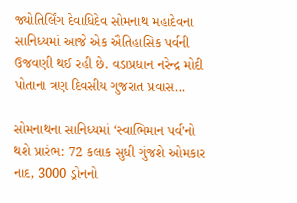જ્યોતિર્લિંગ દેવાધિદેવ સોમનાથ મહાદેવના સાનિધ્યમાં આજે એક ઐતિહાસિક પર્વની ઉજવણી થઈ રહી છે. વડાપ્રધાન નરેન્દ્ર મોદી પોતાના ત્રણ દિવસીય ગુજરાત પ્રવાસ...

સોમનાથના સાનિધ્યમાં ‘સ્વાભિમાન પર્વ’નો થશે પ્રારંભ: 72 કલાક સુધી ગુંજશે ઓમકાર નાદ, 3000 ડ્રોનનો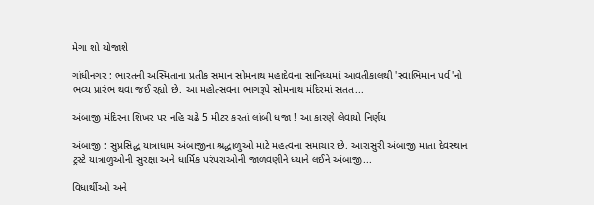મેગા શો યોજાશે

ગાંધીનગર : ભારતની અસ્મિતાના પ્રતીક સમાન સોમનાથ મહાદેવના સાનિધ્યમાં આવતીકાલથી 'સ્વાભિમાન પર્વ'નો ભવ્ય પ્રારંભ થવા જઈ રહ્યો છે. આ મહોત્સવના ભાગરૂપે સોમનાથ મંદિરમાં સતત...

અંબાજી મંદિરના શિખર પર નહિ ચઢે 5 મીટર કરતાં લાંબી ધજા ! આ કારણે લેવાયો નિર્ણય

અંબાજી : સુપ્રસિદ્ધ યાત્રાધામ અંબાજીના શ્રદ્ધાળુઓ માટે મહત્વના સમાચાર છે. આરાસુરી અંબાજી માતા દેવસ્થાન ટ્રસ્ટે યાત્રાળુઓની સુરક્ષા અને ધાર્મિક પરંપરાઓની જાળવણીને ધ્યાને લઈને અંબાજી...

વિધાર્થીઓ અને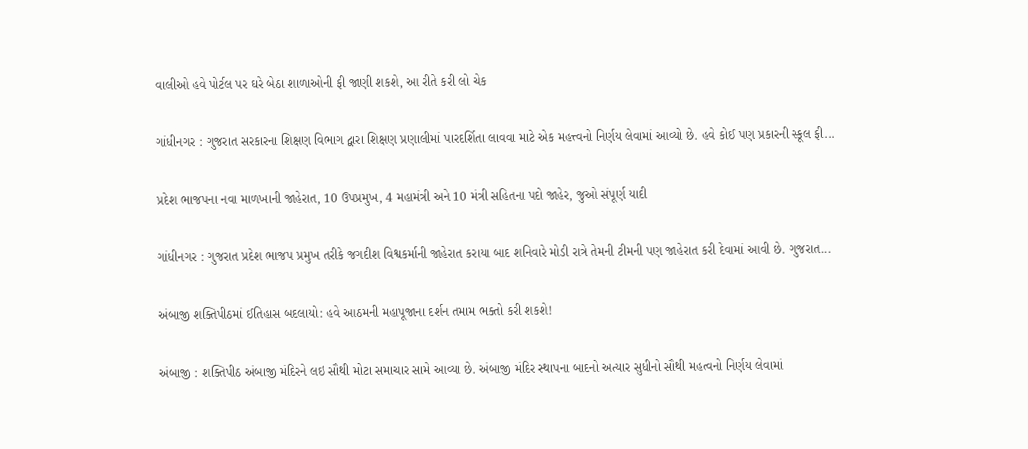વાલીઓ હવે પોર્ટલ પર ઘરે બેઠા શાળાઓની ફી જાણી શકશે, આ રીતે કરી લો ચેક

ગાંધીનગર : ગુજરાત સરકારના શિક્ષણ વિભાગ દ્વારા શિક્ષણ પ્રણાલીમાં પારદર્શિતા લાવવા માટે એક મહત્ત્વનો નિર્ણય લેવામાં આવ્યો છે. હવે કોઈ પણ પ્રકારની સ્કૂલ ફી...

પ્રદેશ ભાજપના નવા માળખાની જાહેરાત, 10 ઉપપ્રમુખ, 4 મહામંત્રી અને 10 મંત્રી સહિતના પદો જાહેર, જુઓ સંપૂર્ણ યાદી

ગાંધીનગર : ગુજરાત પ્રદેશ ભાજપ પ્રમુખ તરીકે જગદીશ વિશ્વકર્માની જાહેરાત કરાયા બાદ શનિવારે મોડી રાત્રે તેમની ટીમની પણ જાહેરાત કરી દેવામાં આવી છે. ગુજરાત...

અંબાજી શક્તિપીઠમાં ઈતિહાસ બદલાયો: હવે આઠમની મહાપૂજાના દર્શન તમામ ભક્તો કરી શકશે!

અંબાજી : શક્તિપીઠ અંબાજી મંદિરને લઇ સૌથી મોટા સમાચાર સામે આવ્યા છે. અંબાજી મંદિર સ્થાપના બાદનો અત્યાર સુધીનો સૌથી મહત્વનો નિર્ણય લેવામાં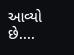આવ્યો છે....